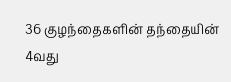36 குழந்தைகளின் தந்தையின் 4வது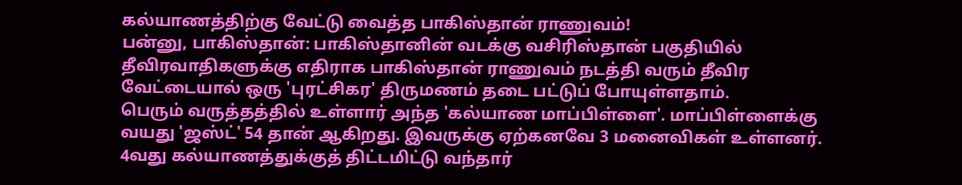கல்யாணத்திற்கு வேட்டு வைத்த பாகிஸ்தான் ராணுவம்!
பன்னு, பாகிஸ்தான்: பாகிஸ்தானின் வடக்கு வசிரிஸ்தான் பகுதியில் தீவிரவாதிகளுக்கு எதிராக பாகிஸ்தான் ராணுவம் நடத்தி வரும் தீவிர வேட்டையால் ஒரு 'புரட்சிகர' திருமணம் தடை பட்டுப் போயுள்ளதாம்.
பெரும் வருத்தத்தில் உள்ளார் அந்த 'கல்யாண மாப்பிள்ளை'. மாப்பிள்ளைக்கு வயது 'ஜஸ்ட்' 54 தான் ஆகிறது. இவருக்கு ஏற்கனவே 3 மனைவிகள் உள்ளனர். 4வது கல்யாணத்துக்குத் திட்டமிட்டு வந்தார்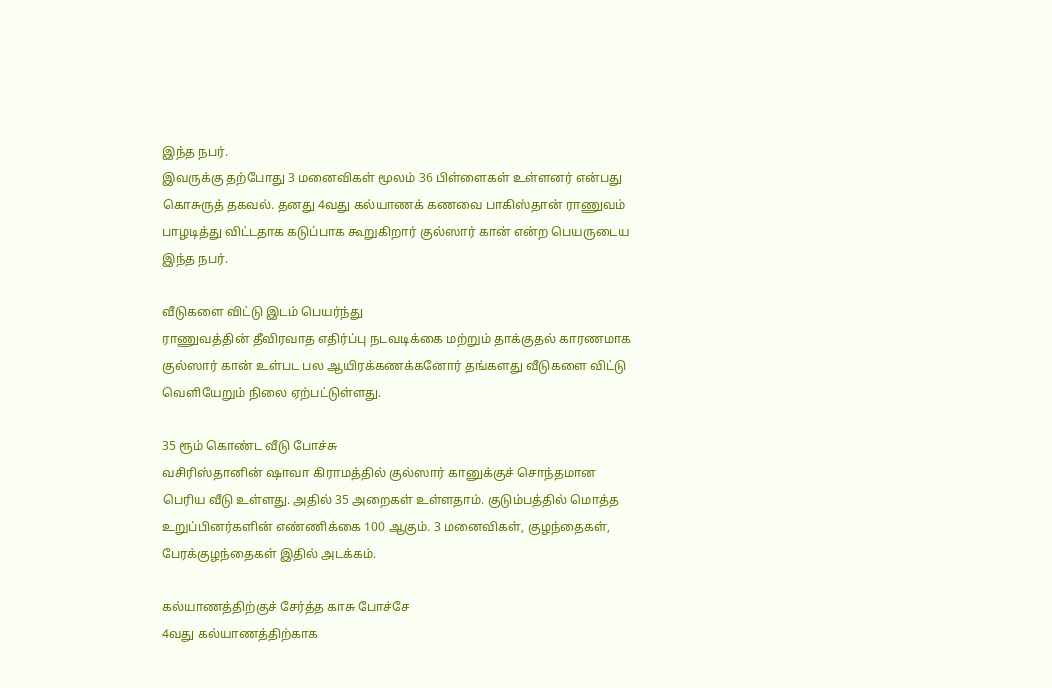இந்த நபர்.
இவருக்கு தற்போது 3 மனைவிகள் மூலம் 36 பிள்ளைகள் உள்ளனர் என்பது கொசுருத் தகவல். தனது 4வது கல்யாணக் கணவை பாகிஸ்தான் ராணுவம் பாழடித்து விட்டதாக கடுப்பாக கூறுகிறார் குல்ஸார் கான் என்ற பெயருடைய இந்த நபர்.

வீடுகளை விட்டு இடம் பெயர்ந்து
ராணுவத்தின் தீவிரவாத எதிர்ப்பு நடவடிக்கை மற்றும் தாக்குதல் காரணமாக குல்ஸார் கான் உள்பட பல ஆயிரக்கணக்கனோர் தங்களது வீடுகளை விட்டு வெளியேறும் நிலை ஏற்பட்டுள்ளது.

35 ரூம் கொண்ட வீடு போச்சு
வசிரிஸ்தானின் ஷாவா கிராமத்தில் குல்ஸார் கானுக்குச் சொந்தமான பெரிய வீடு உள்ளது. அதில் 35 அறைகள் உள்ளதாம். குடும்பத்தில் மொத்த உறுப்பினர்களின் எண்ணிக்கை 100 ஆகும். 3 மனைவிகள், குழந்தைகள்,
பேரக்குழந்தைகள் இதில் அடக்கம்.

கல்யாணத்திற்குச் சேர்த்த காசு போச்சே
4வது கல்யாணத்திற்காக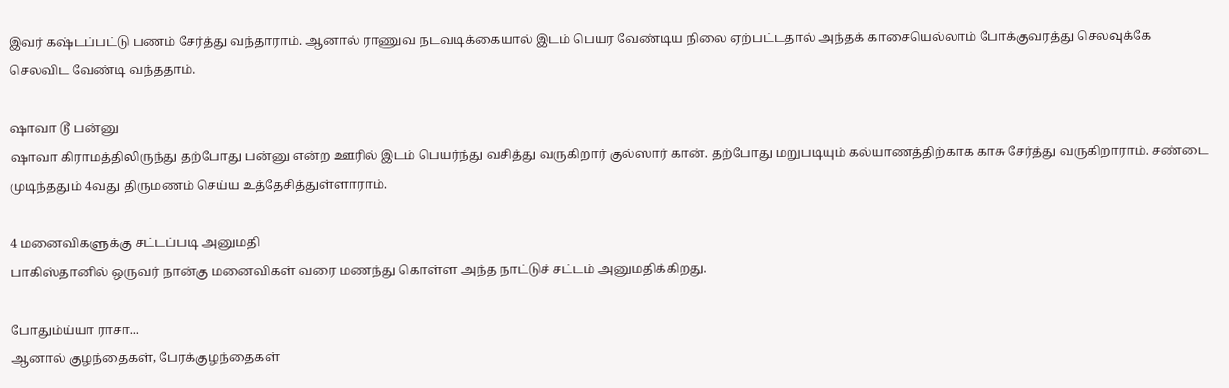இவர் கஷ்டப்பட்டு பணம் சேர்த்து வந்தாராம். ஆனால் ராணுவ நடவடிக்கையால் இடம் பெயர வேண்டிய நிலை ஏற்பட்டதால் அந்தக் காசையெல்லாம் போக்குவரத்து செலவுக்கே செலவிட வேண்டி வந்ததாம்.

ஷாவா டூ பன்னு
ஷாவா கிராமத்திலிருந்து தற்போது பன்னு என்ற ஊரில் இடம் பெயர்ந்து வசித்து வருகிறார் குல்ஸார் கான். தற்போது மறுபடியும் கல்யாணத்திற்காக காசு சேர்த்து வருகிறாராம். சண்டை முடிந்ததும் 4வது திருமணம் செய்ய உத்தேசித்துள்ளாராம்.

4 மனைவிகளுக்கு சட்டப்படி அனுமதி
பாகிஸ்தானில் ஒருவர் நான்கு மனைவிகள் வரை மணந்து கொள்ள அந்த நாட்டுச் சட்டம் அனுமதிக்கிறது.

போதும்ய்யா ராசா...
ஆனால் குழந்தைகள், பேரக்குழந்தைகள்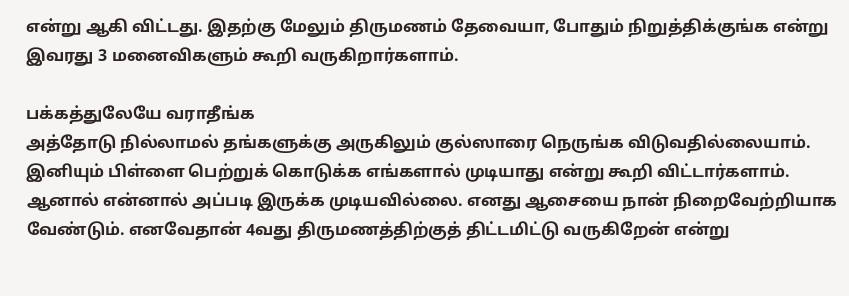என்று ஆகி விட்டது. இதற்கு மேலும் திருமணம் தேவையா, போதும் நிறுத்திக்குங்க என்று இவரது 3 மனைவிகளும் கூறி வருகிறார்களாம்.

பக்கத்துலேயே வராதீங்க
அத்தோடு நில்லாமல் தங்களுக்கு அருகிலும் குல்ஸாரை நெருங்க விடுவதில்லையாம். இனியும் பிள்ளை பெற்றுக் கொடுக்க எங்களால் முடியாது என்று கூறி விட்டார்களாம். ஆனால் என்னால் அப்படி இருக்க முடியவில்லை. எனது ஆசையை நான் நிறைவேற்றியாக வேண்டும். எனவேதான் 4வது திருமணத்திற்குத் திட்டமிட்டு வருகிறேன் என்று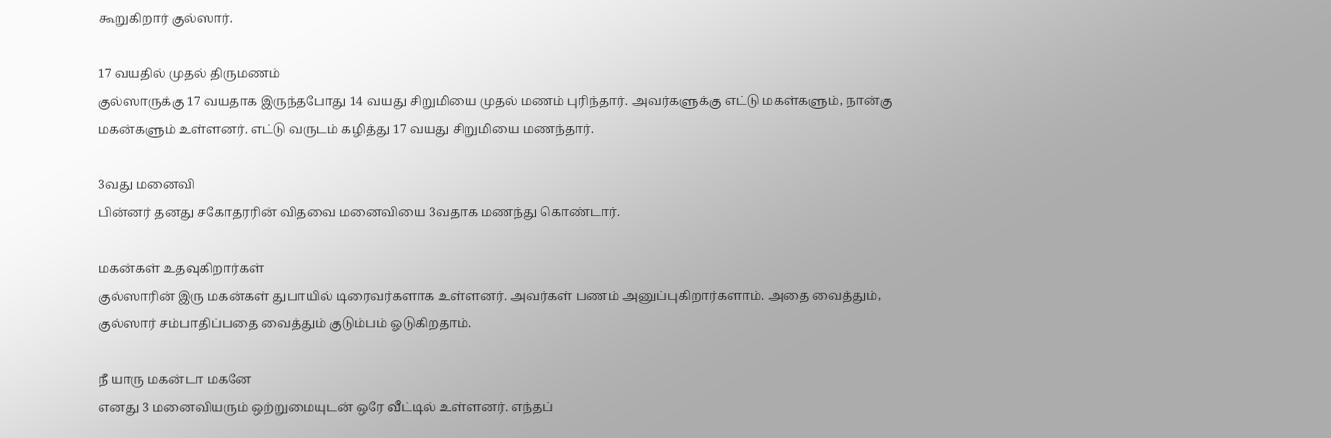கூறுகிறார் குல்ஸார்.

17 வயதில் முதல் திருமணம்
குல்ஸாருக்கு 17 வயதாக இருந்தபோது 14 வயது சிறுமியை முதல் மணம் புரிந்தார். அவர்களுக்கு எட்டு மகள்களும், நான்கு மகன்களும் உள்ளனர். எட்டு வருடம் கழித்து 17 வயது சிறுமியை மணந்தார்.

3வது மனைவி
பின்னர் தனது சகோதரரின் விதவை மனைவியை 3வதாக மணந்து கொண்டார்.

மகன்கள் உதவுகிறார்கள்
குல்ஸாரின் இரு மகன்கள் துபாயில் டிரைவர்களாக உள்ளனர். அவர்கள் பணம் அனுப்புகிறார்களாம். அதை வைத்தும், குல்ஸார் சம்பாதிப்பதை வைத்தும் குடும்பம் ஓடுகிறதாம்.

நீ யாரு மகன்டா மகனே
எனது 3 மனைவியரும் ஒற்றுமையுடன் ஒரே வீட்டில் உள்ளனர். எந்தப்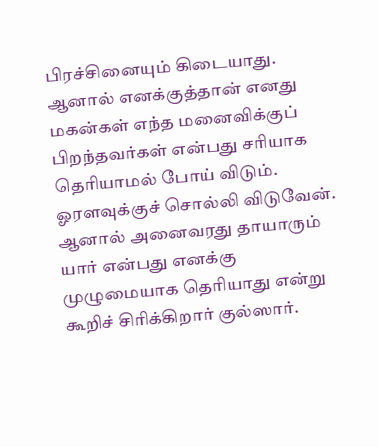பிரச்சினையும் கிடையாது. ஆனால் எனக்குத்தான் எனது மகன்கள் எந்த மனைவிக்குப் பிறந்தவர்கள் என்பது சரியாக தெரியாமல் போய் விடும். ஓரளவுக்குச் சொல்லி விடுவேன். ஆனால் அனைவரது தாயாரும் யார் என்பது எனக்கு முழுமையாக தெரியாது என்று கூறிச் சிரிக்கிறார் குல்ஸார்.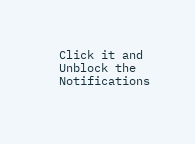Click it and Unblock the Notifications